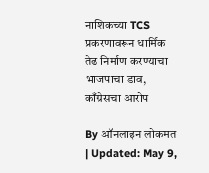नाशिकच्या TCS प्रकरणावरून धार्मिक तेढ निर्माण करण्याचा भाजपाचा डाव, काँग्रेसचा आरोप

By ऑनलाइन लोकमत | Updated: May 9,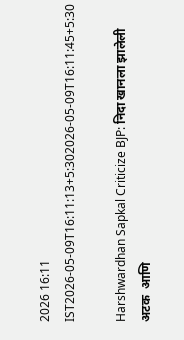2026 16:11 IST2026-05-09T16:11:13+5:302026-05-09T16:11:45+5:30

Harshwardhan Sapkal Criticize BJP: निदा खानला झालेली अटक  आणि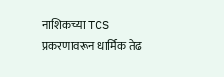नाशिकच्या TCS प्रकरणावरून धार्मिक तेढ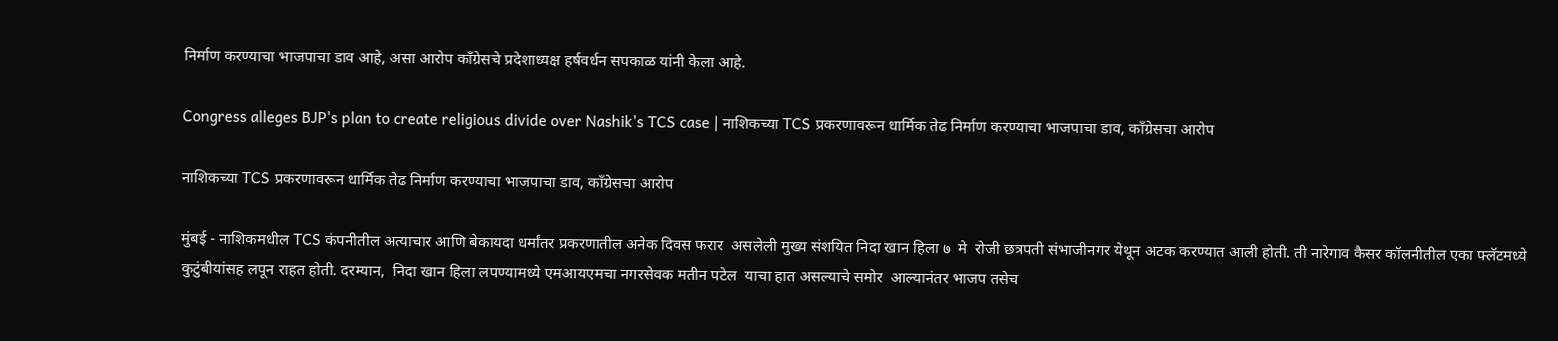निर्माण करण्याचा भाजपाचा डाव आहे, असा आरोप काँग्रेसचे प्रदेशाध्यक्ष हर्षवर्धन सपकाळ यांनी केला आहे.

Congress alleges BJP's plan to create religious divide over Nashik's TCS case | नाशिकच्या TCS प्रकरणावरून धार्मिक तेढ निर्माण करण्याचा भाजपाचा डाव, काँग्रेसचा आरोप

नाशिकच्या TCS प्रकरणावरून धार्मिक तेढ निर्माण करण्याचा भाजपाचा डाव, काँग्रेसचा आरोप

मुंबई - नाशिकमधील TCS कंपनीतील अत्याचार आणि बेकायदा धर्मांतर प्रकरणातील अनेक दिवस फरार  असलेली मुख्य संशयित निदा खान हिला ७  मे  रोजी छत्रपती संभाजीनगर येथून अटक करण्यात आली होती. ती नारेगाव कैसर कॉलनीतील एका फ्लॅटमध्ये कुटुंबीयांसह लपून राहत होती. दरम्यान,  निदा खान हिला लपण्यामध्ये एमआयएमचा नगरसेवक मतीन पटेल  याचा हात असल्याचे समोर  आल्यानंतर भाजप तसेच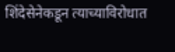शिंदेसेनेकडून त्याच्याविरोधात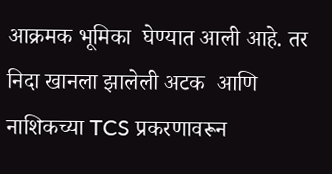आक्रमक भूमिका  घेण्यात आली आहे. तर निदा खानला झालेली अटक  आणि नाशिकच्या TCS प्रकरणावरून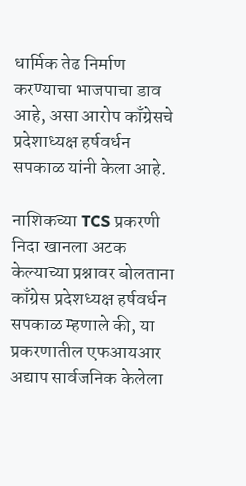धार्मिक तेढ निर्माण करण्याचा भाजपाचा डाव आहे, असा आरोप काँग्रेसचे प्रदेशाध्यक्ष हर्षवर्धन सपकाळ यांनी केला आहे.

नाशिकच्या TCS प्रकरणी निदा खानला अटक केल्याच्या प्रश्नावर बोलताना काँग्रेस प्रदेशध्यक्ष हर्षवर्धन सपकाळ म्हणाले की, या प्रकरणातील एफआयआर अद्याप सार्वजनिक केलेला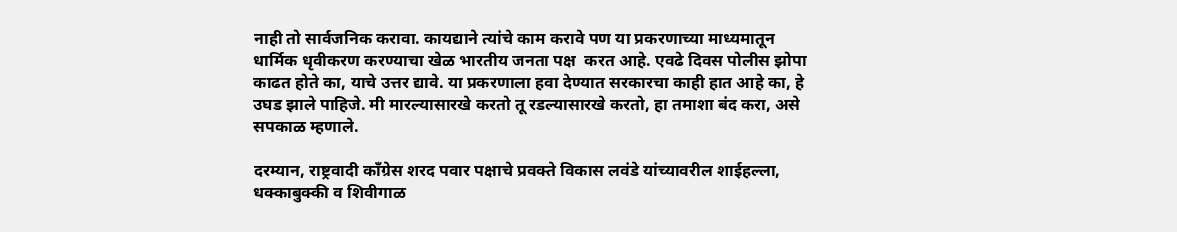नाही तो सार्वजनिक करावा. कायद्याने त्यांचे काम करावे पण या प्रकरणाच्या माध्यमातून धार्मिक धृवीकरण करण्याचा खेळ भारतीय जनता पक्ष  करत आहे. एवढे दिवस पोलीस झोपा काढत होते का, याचे उत्तर द्यावे. या प्रकरणाला हवा देण्यात सरकारचा काही हात आहे का, हे उघड झाले पाहिजे. मी मारल्यासारखे करतो तू रडल्यासारखे करतो, हा तमाशा बंद करा, असे सपकाळ म्हणाले.

दरम्यान, राष्ट्रवादी काँग्रेस शरद पवार पक्षाचे प्रवक्ते विकास लवंडे यांच्यावरील शाईहल्ला, धक्काबुक्की व शिवीगाळ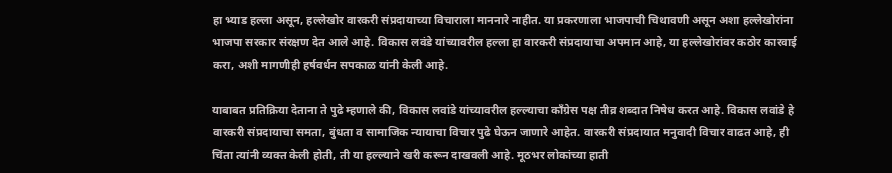हा भ्याड हल्ला असून, हल्लेखोर वारकरी संप्रदायाच्या विचाराला माननारे नाहीत. या प्रकरणाला भाजपाची चिथावणी असून अशा हल्लेखोरांना भाजपा सरकार संरक्षण देत आले आहे. विकास लवंडे यांच्यावरील हल्ला हा वारकरी संप्रदायाचा अपमान आहे, या हल्लेखोरांवर कठोर कारवाई करा, अशी मागणीही हर्षवर्धन सपकाळ यांनी केली आहे.

याबाबत प्रतिक्रिया देताना ते पुढे म्हणाले की, विकास लवांडे यांच्यावरील हल्ल्याचा काँग्रेस पक्ष तीव्र शब्दात निषेध करत आहे. विकास लवांडे हे वारकरी संप्रदायाचा समता, बुंधता व सामाजिक न्यायाचा विचार पुढे घेऊन जाणारे आहेत. वारकरी संप्रदायात मनुवादी विचार वाढत आहे, ही चिंता त्यांनी व्यक्त केली होती, ती या हल्ल्याने खरी करून दाखवली आहे. मूठभर लोकांच्या हाती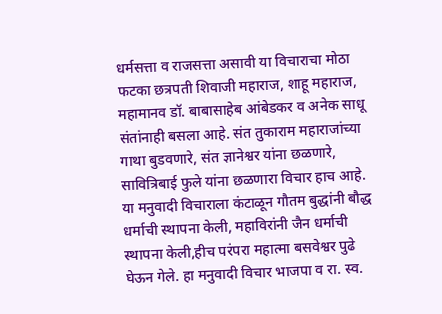धर्मसत्ता व राजसत्ता असावी या विचाराचा मोठा फटका छत्रपती शिवाजी महाराज, शाहू महाराज, महामानव डॉ. बाबासाहेब आंबेडकर व अनेक साधू संतांनाही बसला आहे. संत तुकाराम महाराजांच्या गाथा बुडवणारे, संत ज्ञानेश्वर यांना छळणारे, सावित्रिबाई फुले यांना छळणारा विचार हाच आहे. या मनुवादी विचाराला कंटाळून गौतम बुद्धांनी बौद्ध धर्माची स्थापना केली, महाविरांनी जैन धर्माची स्थापना केली,हीच परंपरा महात्मा बसवेश्वर पुढे घेऊन गेले. हा मनुवादी विचार भाजपा व रा. स्व.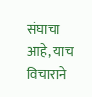संघाचा आहे, याच विचाराने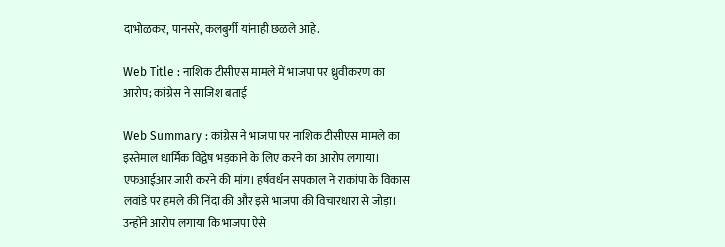दाभोळकर, पानसरे, कलबुर्गी यांनाही छळले आहे.

Web Title : नाशिक टीसीएस मामले में भाजपा पर ध्रुवीकरण का आरोप; कांग्रेस ने साजिश बताई

Web Summary : कांग्रेस ने भाजपा पर नाशिक टीसीएस मामले का इस्तेमाल धार्मिक विद्वेष भड़काने के लिए करने का आरोप लगाया। एफआईआर जारी करने की मांग। हर्षवर्धन सपकाल ने राकांपा के विकास लवांडे पर हमले की निंदा की और इसे भाजपा की विचारधारा से जोड़ा। उन्होंने आरोप लगाया कि भाजपा ऐसे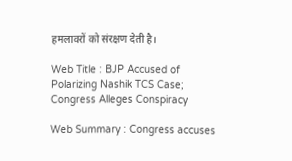हमलावरों को संरक्षण देती है।

Web Title : BJP Accused of Polarizing Nashik TCS Case; Congress Alleges Conspiracy

Web Summary : Congress accuses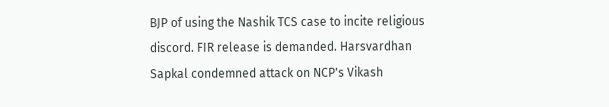BJP of using the Nashik TCS case to incite religious discord. FIR release is demanded. Harsvardhan Sapkal condemned attack on NCP's Vikash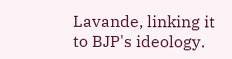Lavande, linking it to BJP's ideology.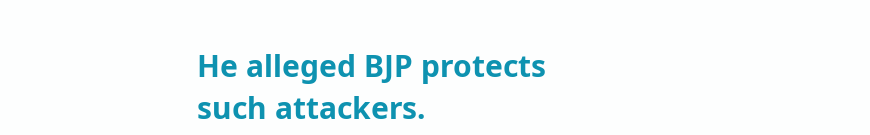He alleged BJP protects such attackers.